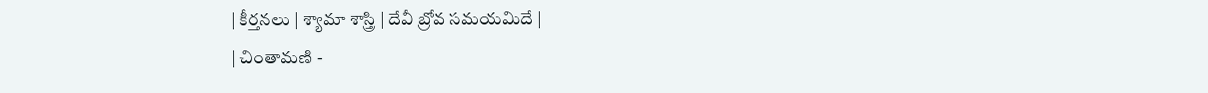| కీర్తనలు | శ్యామా శాస్త్రి | దేవీ బ్రోవ సమయమిదే |
| చింతామణి -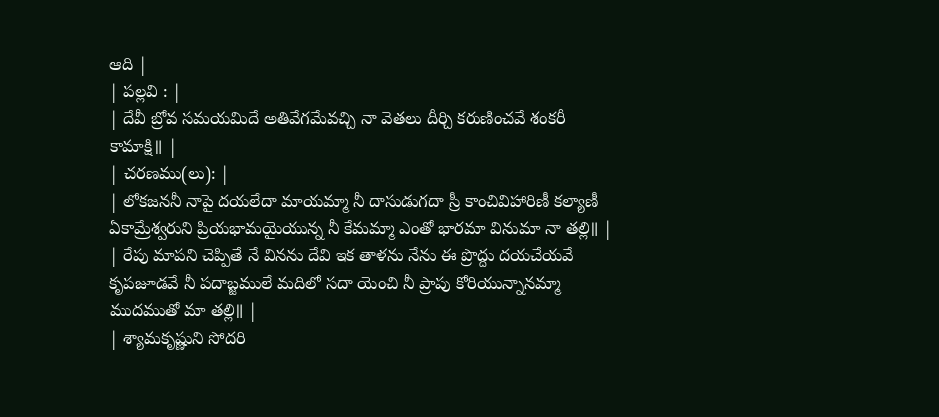ఆది |
| పల్లవి : |
| దేవీ బ్రోవ సమయమిదే అతివేగమేవచ్చి నా వెతలు దీర్చి కరుణించవే శంకరీ కామాక్షి॥ |
| చరణము(లు): |
| లోకజననీ నాపై దయలేదా మాయమ్మా నీ దాసుడుగదా స్రీ కాంచివిహారిణీ కల్యాణీ ఏకామ్రేశ్వరుని ప్రియభామయైయున్న నీ కేమమ్మా ఎంతో భారమా వినుమా నా తల్లి॥ |
| రేపు మాపని చెప్పితే నే వినను దేవి ఇక తాళను నేను ఈ ప్రొద్దు దయచేయవే కృపజూడవే నీ పదాబ్జములే మదిలో సదా యెంచి నీ ప్రాపు కోరియున్నానమ్మా ముదముతో మా తల్లి॥ |
| శ్యామకృష్ణుని సోదరి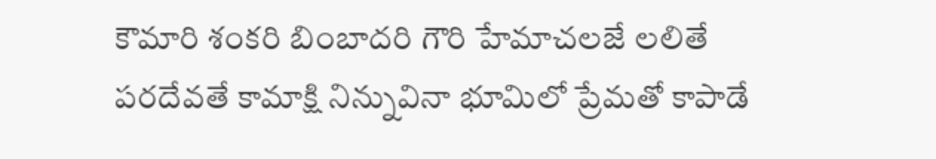కౌమారి శంకరి బింబాదరి గౌరి హేమాచలజే లలితే పరదేవతే కామాక్షి నిన్నువినా భూమిలో ప్రేమతో కాపాడే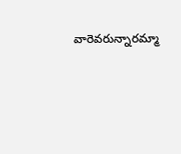వారెవరున్నారమ్మా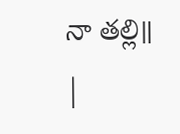నా తల్లి॥ |